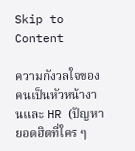Skip to Content

ความกังวลใจของคนเป็นหัวหน้างานและ HR (ปัญหายอดฮิตที่ใคร ๆ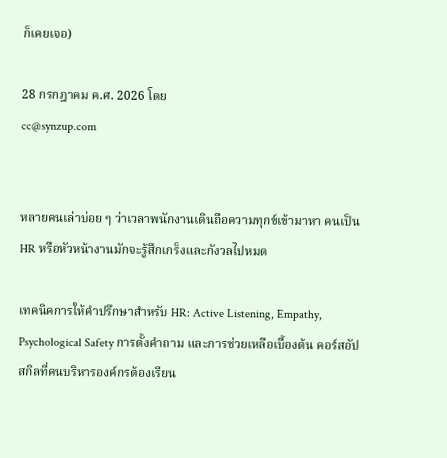ก็เคยเจอ)

28 กรกฎาคม ค.ศ. 2026 โดย
cc@synzup.com


หลายคนเล่าบ่อย ๆ ว่าเวลาพนักงานเดินถือความทุกข์เข้ามาหา คนเป็น HR หรือหัวหน้างานมักจะรู้สึกเกร็งและกังวลไปหมด

เทคนิคการให้คำปรึกษาสำหรับ HR: Active Listening, Empathy, Psychological Safety การตั้งคำถาม และการช่วยเหลือเบื้องต้น คอร์สอัปสกิลที่คนบริหารองค์กรต้องเรียน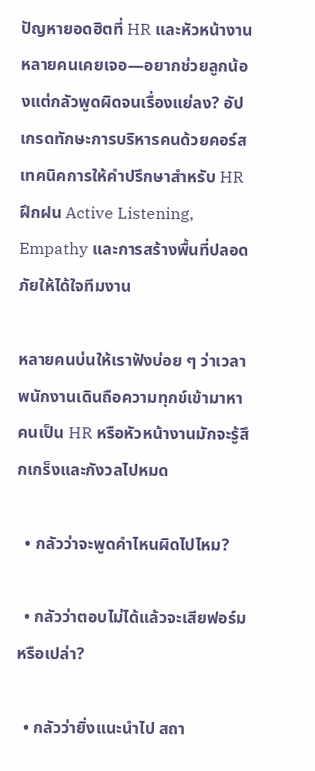ปัญหายอดฮิตที่ HR และหัวหน้างานหลายคนเคยเจอ—อยากช่วยลูกน้องแต่กลัวพูดผิดจนเรื่องแย่ลง? อัปเกรดทักษะการบริหารคนด้วยคอร์สเทคนิคการให้คำปรึกษาสำหรับ HR ฝึกฝน Active Listening, Empathy และการสร้างพื้นที่ปลอดภัยให้ได้ใจทีมงาน

หลายคนบ่นให้เราฟังบ่อย ๆ ว่าเวลาพนักงานเดินถือความทุกข์เข้ามาหา คนเป็น HR หรือหัวหน้างานมักจะรู้สึกเกร็งและกังวลไปหมด

  • กลัวว่าจะพูดคำไหนผิดไปไหม?

  • กลัวว่าตอบไม่ได้แล้วจะเสียฟอร์มหรือเปล่า?

  • กลัวว่ายิ่งแนะนำไป สถา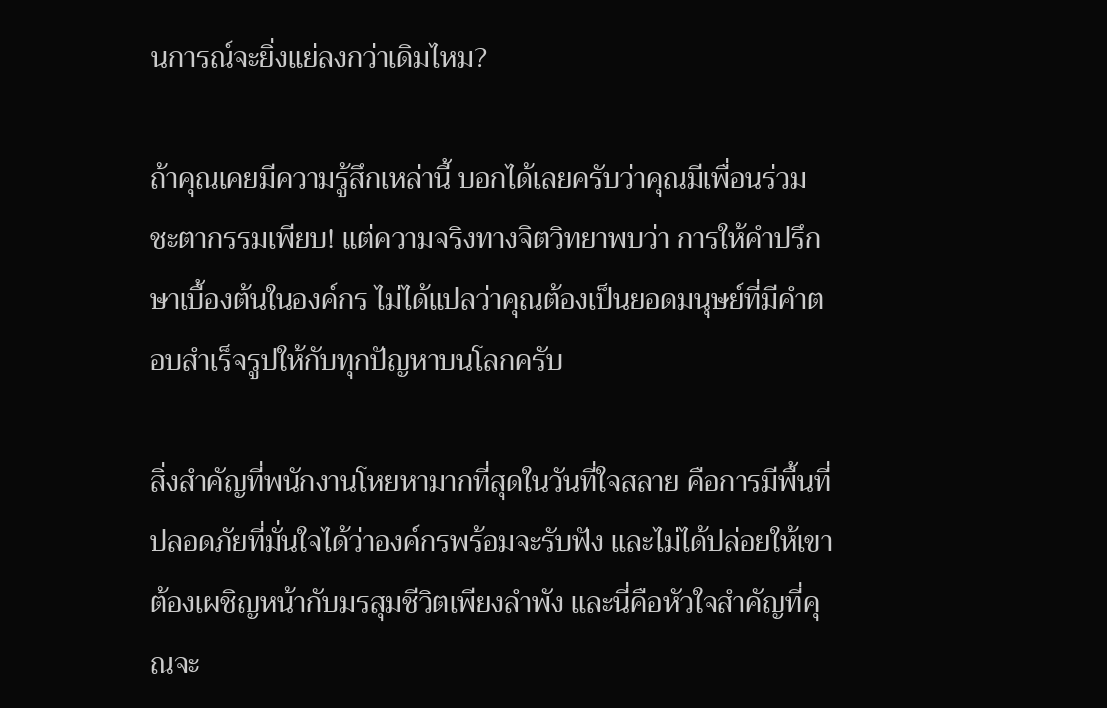นการณ์จะยิ่งแย่ลงกว่าเดิมไหม?

ถ้าคุณเคยมีความรู้สึกเหล่านี้ บอกได้เลยครับว่าคุณมีเพื่อนร่วมชะตากรรมเพียบ! แต่ความจริงทางจิตวิทยาพบว่า การให้คำปรึกษาเบื้องต้นในองค์กร ไม่ได้แปลว่าคุณต้องเป็นยอดมนุษย์ที่มีคำตอบสำเร็จรูปให้กับทุกปัญหาบนโลกครับ

สิ่งสำคัญที่พนักงานโหยหามากที่สุดในวันที่ใจสลาย คือการมีพื้นที่ปลอดภัยที่มั่นใจได้ว่าองค์กรพร้อมจะรับฟัง และไม่ได้ปล่อยให้เขาต้องเผชิญหน้ากับมรสุมชีวิตเพียงลำพัง และนี่คือหัวใจสำคัญที่คุณจะ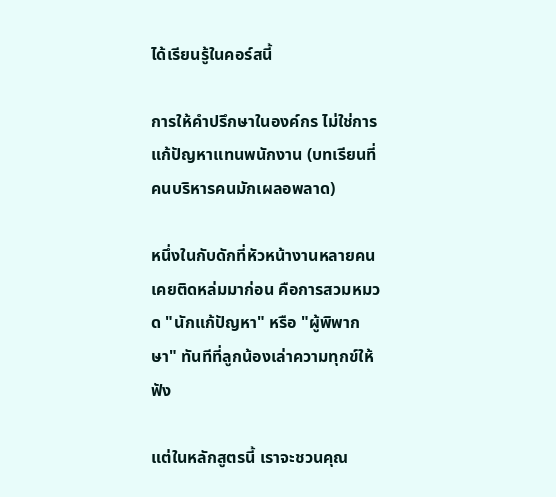ได้เรียนรู้ในคอร์สนี้

การให้คำปรึกษาในองค์กร ไม่ใช่การแก้ปัญหาแทนพนักงาน (บทเรียนที่คนบริหารคนมักเผลอพลาด)

หนึ่งในกับดักที่หัวหน้างานหลายคนเคยติดหล่มมาก่อน คือการสวมหมวด "นักแก้ปัญหา" หรือ "ผู้พิพากษา" ทันทีที่ลูกน้องเล่าความทุกข์ให้ฟัง

แต่ในหลักสูตรนี้ เราจะชวนคุณ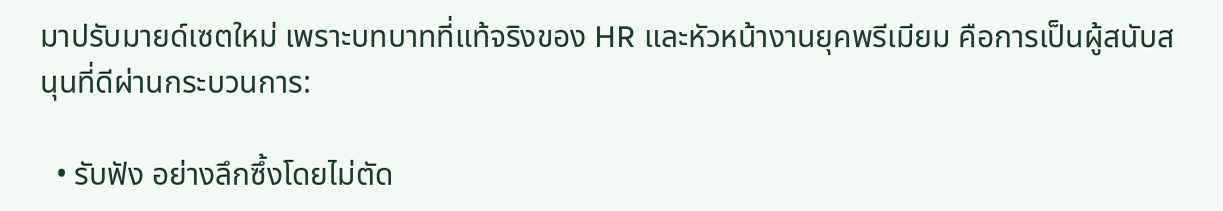มาปรับมายด์เซตใหม่ เพราะบทบาทที่แท้จริงของ HR และหัวหน้างานยุคพรีเมียม คือการเป็นผู้สนับสนุนที่ดีผ่านกระบวนการ:

  • รับฟัง อย่างลึกซึ้งโดยไม่ตัด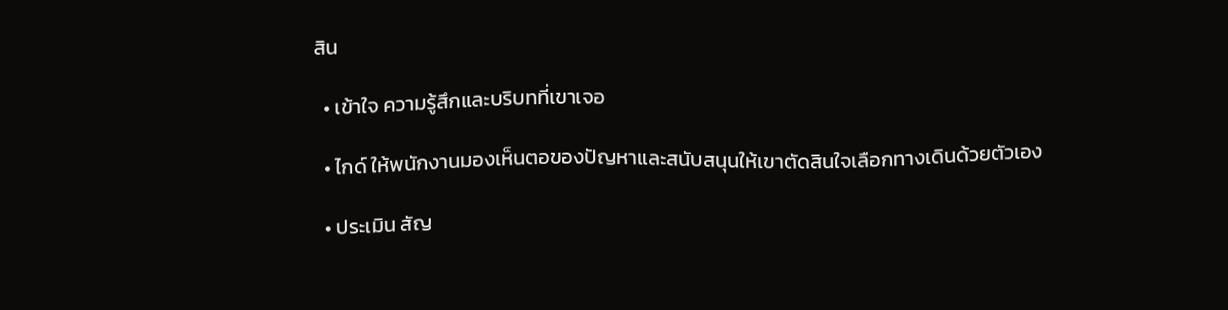สิน

  • เข้าใจ ความรู้สึกและบริบทที่เขาเจอ

  • ไกด์ ให้พนักงานมองเห็นตอของปัญหาและสนับสนุนให้เขาตัดสินใจเลือกทางเดินด้วยตัวเอง

  • ประเมิน สัญ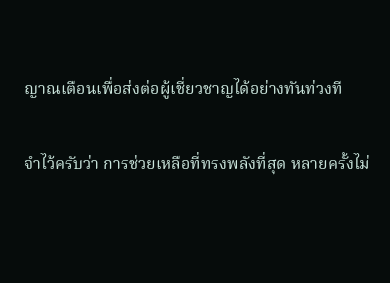ญาณเตือนเพื่อส่งต่อผู้เชี่ยวชาญได้อย่างทันท่วงที

จำไว้ครับว่า การช่วยเหลือที่ทรงพลังที่สุด หลายครั้งไม่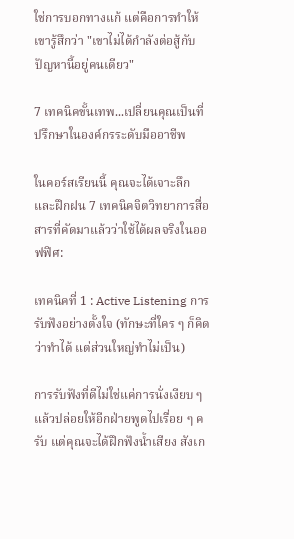ใช่การบอกทางแก้ แต่คือการทำให้เขารู้สึกว่า "เขาไม่ได้กำลังต่อสู้กับปัญหานี้อยู่คนเดียว"

7 เทคนิคขั้นเทพ...เปลี่ยนคุณเป็นที่ปรึกษาในองค์กรระดับมืออาชีพ

ในคอร์สเรียนนี้ คุณจะได้เจาะลึกและฝึกฝน 7 เทคนิคจิตวิทยาการสื่อสารที่คัดมาแล้วว่าใช้ได้ผลจริงในออฟฟิศ:

เทคนิคที่ 1 : Active Listening การรับฟังอย่างตั้งใจ (ทักษะที่ใคร ๆ ก็คิดว่าทำได้ แต่ส่วนใหญ่ทำไม่เป็น)

การรับฟังที่ดีไม่ใช่แค่การนั่งเงียบ ๆ แล้วปล่อยให้อีกฝ่ายพูดไปเรื่อย ๆ ครับ แต่คุณจะได้ฝึกฟังน้ำเสียง สังเก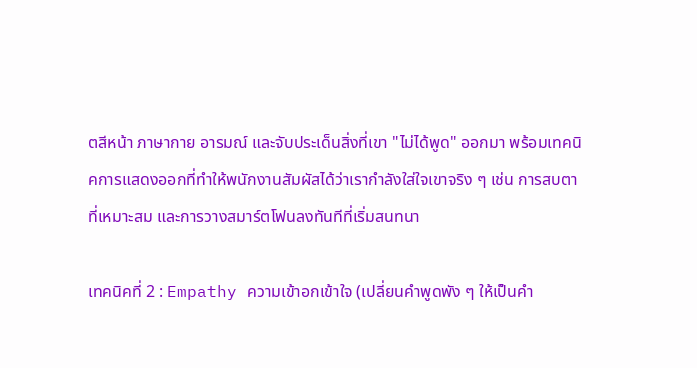ตสีหน้า ภาษากาย อารมณ์ และจับประเด็นสิ่งที่เขา "ไม่ได้พูด" ออกมา พร้อมเทคนิคการแสดงออกที่ทำให้พนักงานสัมผัสได้ว่าเรากำลังใส่ใจเขาจริง ๆ เช่น การสบตาที่เหมาะสม และการวางสมาร์ตโฟนลงทันทีที่เริ่มสนทนา

เทคนิคที่ 2 : Empathy ความเข้าอกเข้าใจ (เปลี่ยนคำพูดพัง ๆ ให้เป็นคำ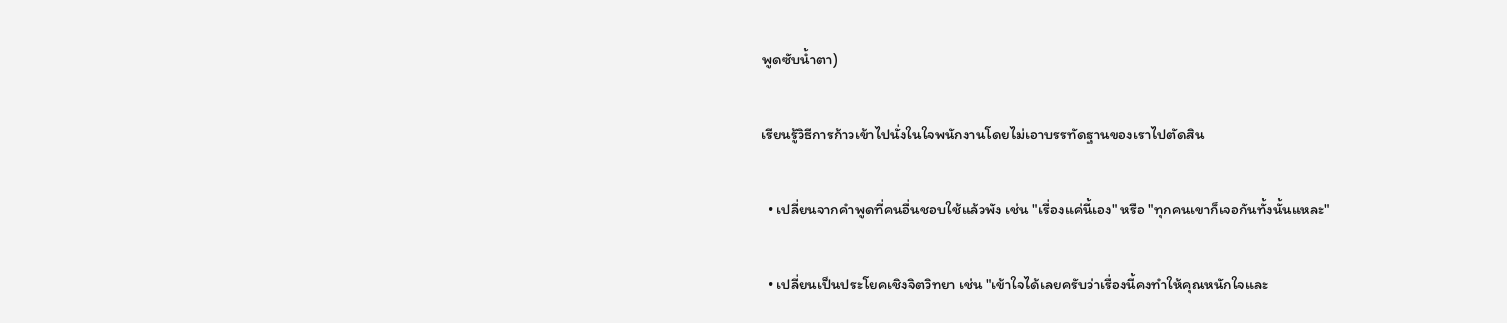พูดซับน้ำตา)

เรียนรู้วิธีการก้าวเข้าไปนั่งในใจพนักงานโดยไม่เอาบรรทัดฐานของเราไปตัดสิน

  • เปลี่ยนจากคำพูดที่คนอื่นชอบใช้แล้วพัง เช่น "เรื่องแค่นี้เอง" หรือ "ทุกคนเขาก็เจอกันทั้งนั้นแหละ"

  • เปลี่ยนเป็นประโยคเชิงจิตวิทยา เช่น "เข้าใจได้เลยครับว่าเรื่องนี้คงทำให้คุณหนักใจและ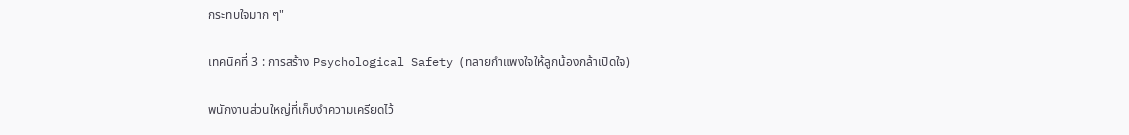กระทบใจมาก ๆ"

เทคนิคที่ 3 : การสร้าง Psychological Safety (ทลายกำแพงใจให้ลูกน้องกล้าเปิดใจ)

พนักงานส่วนใหญ่ที่เก็บงำความเครียดไว้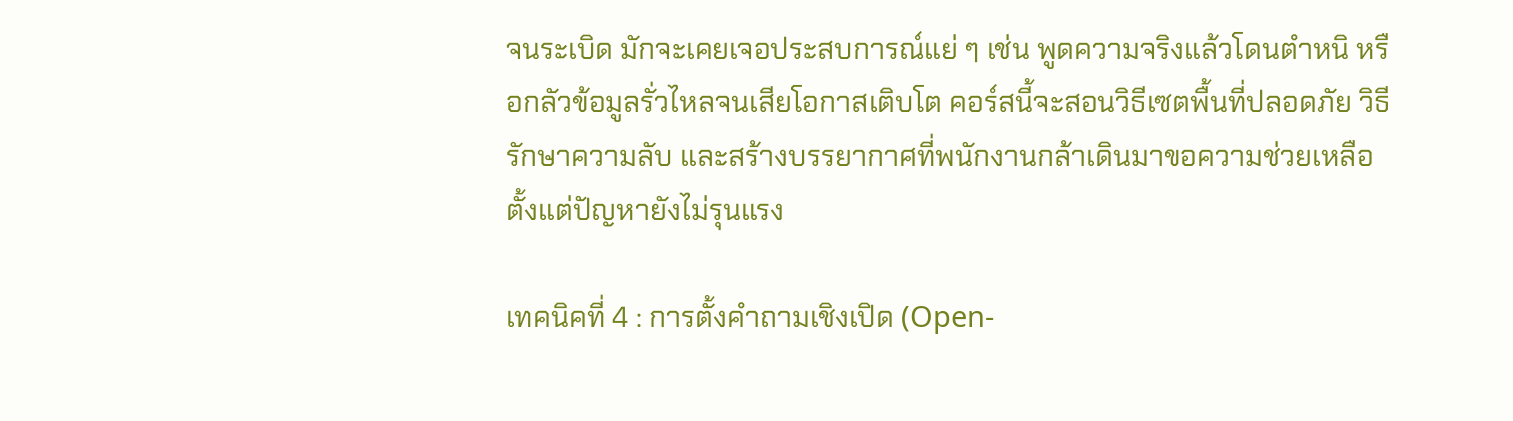จนระเบิด มักจะเคยเจอประสบการณ์แย่ ๆ เช่น พูดความจริงแล้วโดนตำหนิ หรือกลัวข้อมูลรั่วไหลจนเสียโอกาสเติบโต คอร์สนี้จะสอนวิธีเซตพื้นที่ปลอดภัย วิธีรักษาความลับ และสร้างบรรยากาศที่พนักงานกล้าเดินมาขอความช่วยเหลือตั้งแต่ปัญหายังไม่รุนแรง

เทคนิคที่ 4 : การตั้งคำถามเชิงเปิด (Open-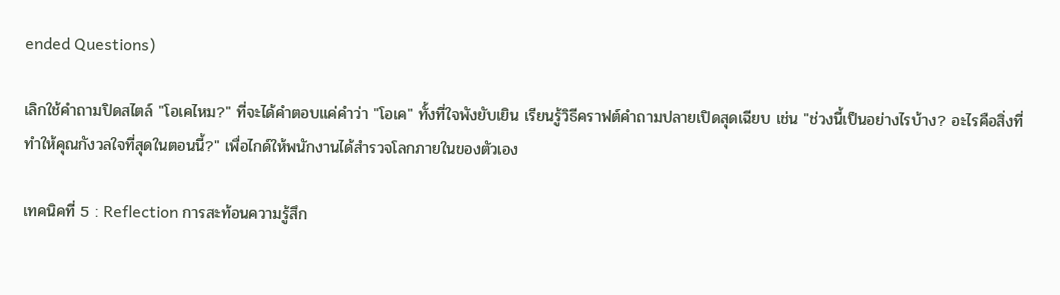ended Questions)

เลิกใช้คำถามปิดสไตล์ "โอเคไหม?" ที่จะได้คำตอบแค่คำว่า "โอเค" ทั้งที่ใจพังยับเยิน เรียนรู้วิธีคราฟต์คำถามปลายเปิดสุดเฉียบ เช่น "ช่วงนี้เป็นอย่างไรบ้าง? อะไรคือสิ่งที่ทำให้คุณกังวลใจที่สุดในตอนนี้?" เพื่อไกด์ให้พนักงานได้สำรวจโลกภายในของตัวเอง

เทคนิคที่ 5 : Reflection การสะท้อนความรู้สึก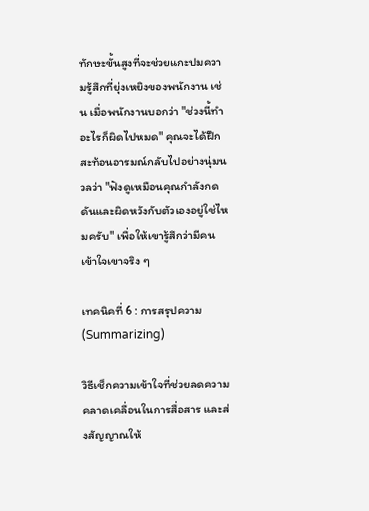ทักษะขั้นสูงที่จะช่วยแกะปมความรู้สึกที่ยุ่งเหยิงของพนักงาน เช่น เมื่อพนักงานบอกว่า "ช่วงนี้ทำอะไรก็ผิดไปหมด" คุณจะได้ฝึกสะท้อนอารมณ์กลับไปอย่างนุ่มนวลว่า "ฟังดูเหมือนคุณกำลังกดดันและผิดหวังกับตัวเองอยู่ใช่ไหมครับ" เพื่อให้เขารู้สึกว่ามีคนเข้าใจเขาจริง ๆ

เทคนิคที่ 6 : การสรุปความ (Summarizing)

วิธีเช็กความเข้าใจที่ช่วยลดความคลาดเคลื่อนในการสื่อสาร และส่งสัญญาณให้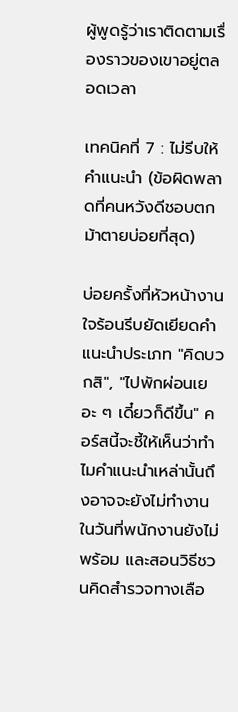ผู้พูดรู้ว่าเราติดตามเรื่องราวของเขาอยู่ตลอดเวลา

เทคนิคที่ 7 : ไม่รีบให้คำแนะนำ (ข้อผิดพลาดที่คนหวังดีชอบตกม้าตายบ่อยที่สุด)

บ่อยครั้งที่หัวหน้างานใจร้อนรีบยัดเยียดคำแนะนำประเภท "คิดบวกสิ", "ไปพักผ่อนเยอะ ๆ เดี๋ยวก็ดีขึ้น" คอร์สนี้จะชี้ให้เห็นว่าทำไมคำแนะนำเหล่านั้นถึงอาจจะยังไม่ทำงานในวันที่พนักงานยังไม่พร้อม และสอนวิธีชวนคิดสำรวจทางเลือ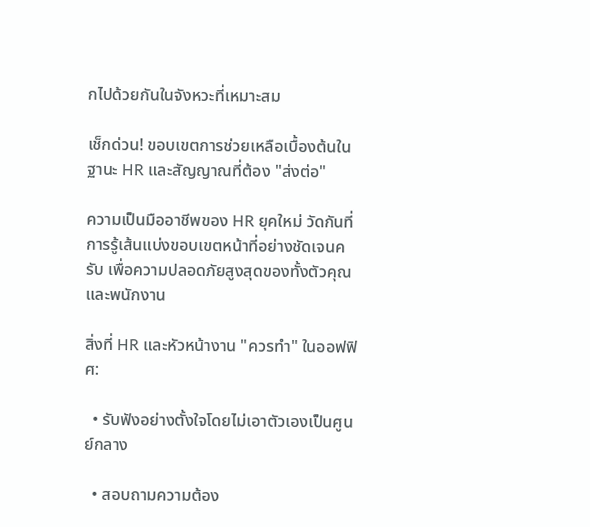กไปด้วยกันในจังหวะที่เหมาะสม

เช็กด่วน! ขอบเขตการช่วยเหลือเบื้องต้นในฐานะ HR และสัญญาณที่ต้อง "ส่งต่อ"

ความเป็นมืออาชีพของ HR ยุคใหม่ วัดกันที่การรู้เส้นแบ่งขอบเขตหน้าที่อย่างชัดเจนครับ เพื่อความปลอดภัยสูงสุดของทั้งตัวคุณและพนักงาน

สิ่งที่ HR และหัวหน้างาน "ควรทำ" ในออฟฟิศ:

  • รับฟังอย่างตั้งใจโดยไม่เอาตัวเองเป็นศูนย์กลาง

  • สอบถามความต้อง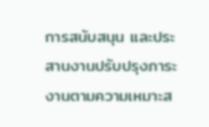การสนับสนุน และประสานงานปรับปรุงภาระงานตามความเหมาะส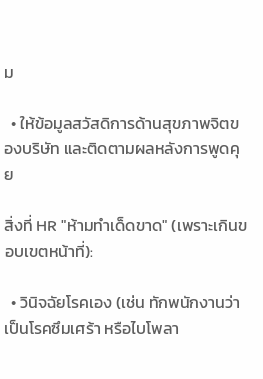ม

  • ให้ข้อมูลสวัสดิการด้านสุขภาพจิตของบริษัท และติดตามผลหลังการพูดคุย

สิ่งที่ HR "ห้ามทำเด็ดขาด" (เพราะเกินขอบเขตหน้าที่):

  • วินิจฉัยโรคเอง (เช่น ทักพนักงานว่าเป็นโรคซึมเศร้า หรือไบโพลา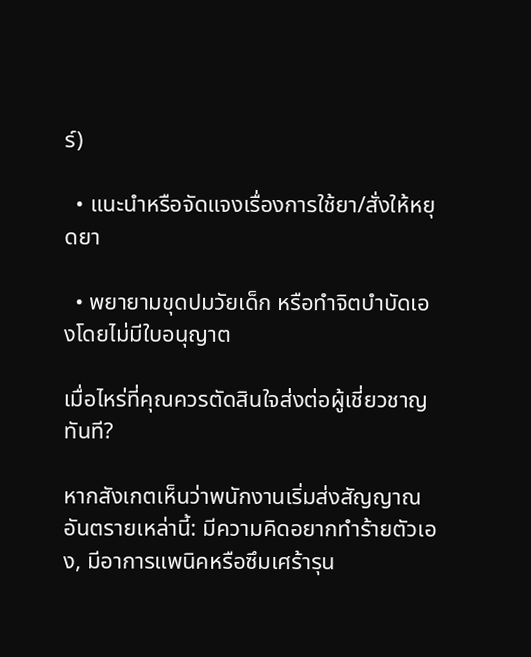ร์)

  • แนะนำหรือจัดแจงเรื่องการใช้ยา/สั่งให้หยุดยา

  • พยายามขุดปมวัยเด็ก หรือทำจิตบำบัดเองโดยไม่มีใบอนุญาต

เมื่อไหร่ที่คุณควรตัดสินใจส่งต่อผู้เชี่ยวชาญทันที?

หากสังเกตเห็นว่าพนักงานเริ่มส่งสัญญาณอันตรายเหล่านี้: มีความคิดอยากทำร้ายตัวเอง, มีอาการแพนิคหรือซึมเศร้ารุน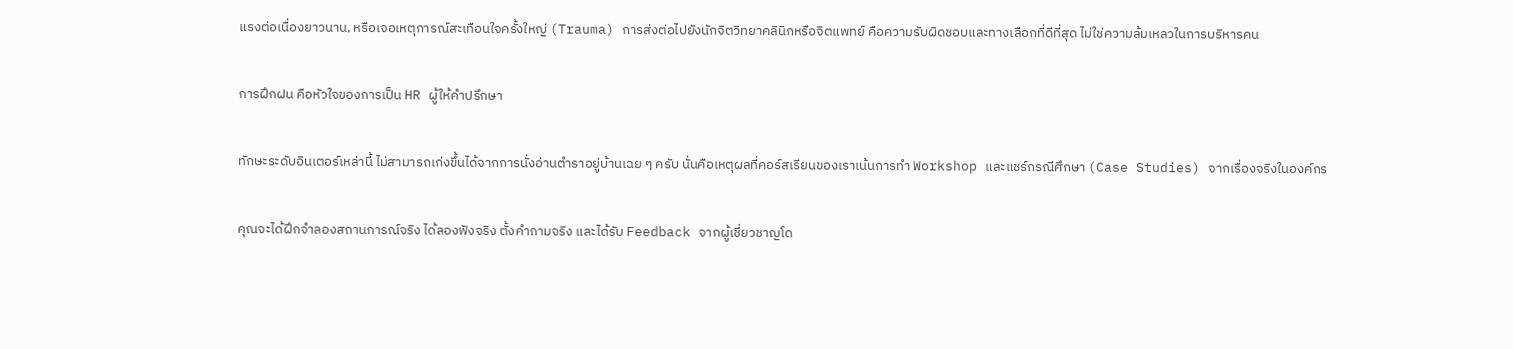แรงต่อเนื่องยาวนาน, หรือเจอเหตุการณ์สะเทือนใจครั้งใหญ่ (Trauma) การส่งต่อไปยังนักจิตวิทยาคลินิกหรือจิตแพทย์ คือความรับผิดชอบและทางเลือกที่ดีที่สุด ไม่ใช่ความล้มเหลวในการบริหารคน

การฝึกฝน คือหัวใจของการเป็น HR ผู้ให้คำปรึกษา

ทักษะระดับอินเตอร์เหล่านี้ ไม่สามารถเก่งขึ้นได้จากการนั่งอ่านตำราอยู่บ้านเฉย ๆ ครับ นั่นคือเหตุผลที่คอร์สเรียนของเราเน้นการทำ Workshop และแชร์กรณีศึกษา (Case Studies) จากเรื่องจริงในองค์กร

คุณจะได้ฝึกจำลองสถานการณ์จริง ได้ลองฟังจริง ตั้งคำถามจริง และได้รับ Feedback จากผู้เชี่ยวชาญโด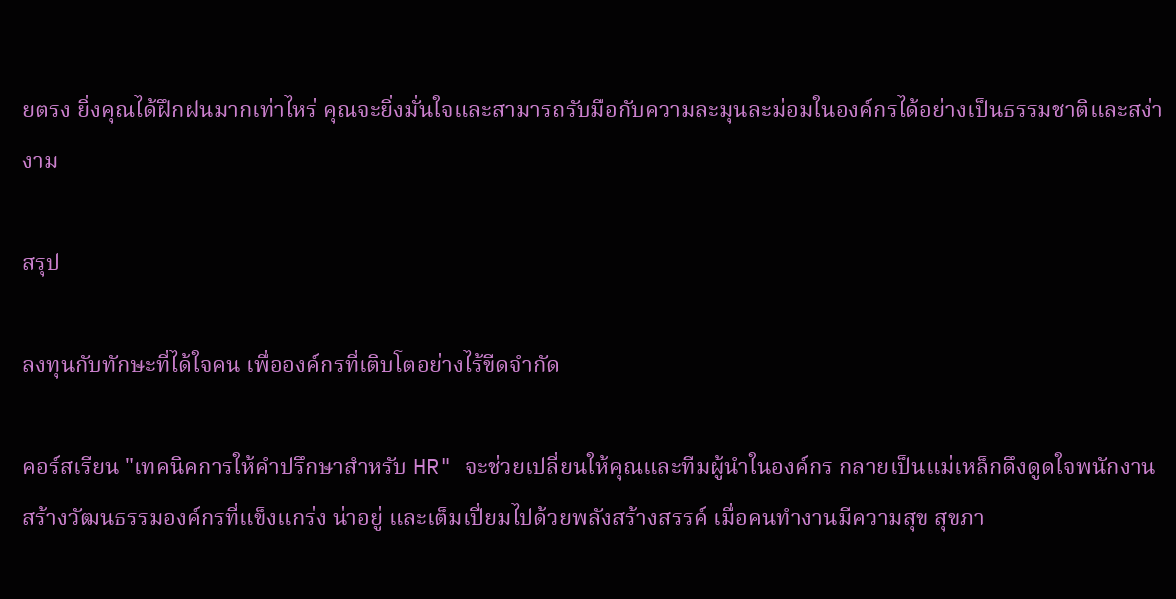ยตรง ยิ่งคุณได้ฝึกฝนมากเท่าไหร่ คุณจะยิ่งมั่นใจและสามารถรับมือกับความละมุนละม่อมในองค์กรได้อย่างเป็นธรรมชาติและสง่างาม

สรุป

ลงทุนกับทักษะที่ได้ใจคน เพื่อองค์กรที่เติบโตอย่างไร้ขีดจำกัด

คอร์สเรียน "เทคนิคการให้คำปรึกษาสำหรับ HR" จะช่วยเปลี่ยนให้คุณและทีมผู้นำในองค์กร กลายเป็นแม่เหล็กดึงดูดใจพนักงาน สร้างวัฒนธรรมองค์กรที่แข็งแกร่ง น่าอยู่ และเต็มเปี่ยมไปด้วยพลังสร้างสรรค์ เมื่อคนทำงานมีความสุข สุขภา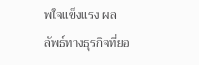พใจแข็งแรง ผลลัพธ์ทางธุรกิจที่ยอ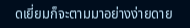ดเยี่ยมก็จะตามมาอย่างง่ายดาย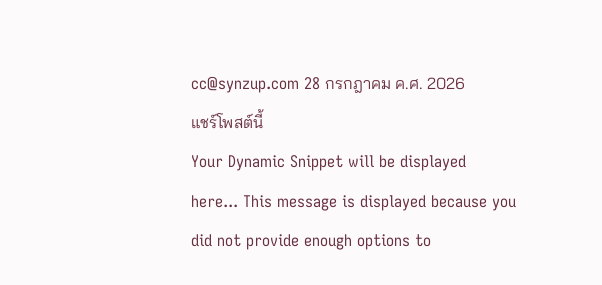cc@synzup.com 28 กรกฎาคม ค.ศ. 2026
แชร์โพสต์นี้
Your Dynamic Snippet will be displayed here... This message is displayed because you did not provide enough options to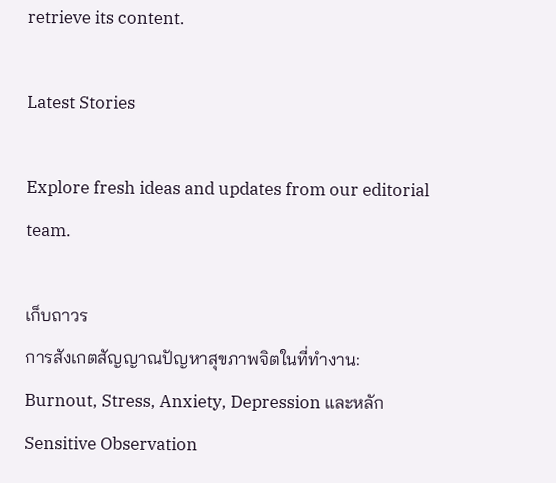retrieve its content.

Latest Stories

Explore fresh ideas and updates from our editorial team.

เก็บถาวร
การสังเกตสัญญาณปัญหาสุขภาพจิตในที่ทำงาน: Burnout, Stress, Anxiety, Depression และหลัก Sensitive Observation